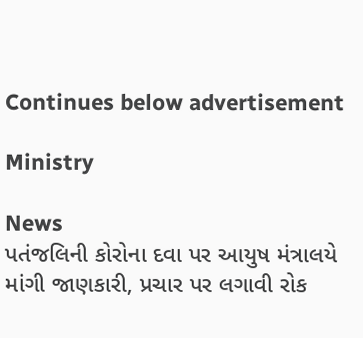Continues below advertisement

Ministry

News
પતંજલિની કોરોના દવા પર આયુષ મંત્રાલયે માંગી જાણકારી, પ્રચાર પર લગાવી રોક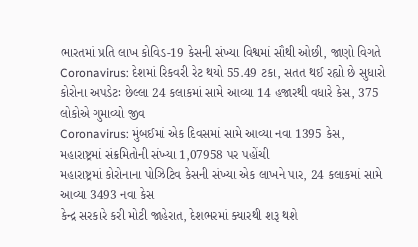ભારતમાં પ્રતિ લાખ કોવિડ-19 કેસની સંખ્યા વિશ્વમાં સૌથી ઓછી, જાણો વિગતે
Coronavirus: દેશમાં રિકવરી રેટ થયો 55.49 ટકા, સતત થઈ રહ્યો છે સુધારો
કોરોના અપડેટઃ છેલ્લા 24 કલાકમાં સામે આવ્યા 14 હજારથી વધારે કેસ, 375 લોકોએ ગુમાવ્યો જીવ
Coronavirus: મુંબઈમાં એક દિવસમાં સામે આવ્યા નવા 1395 કેસ, મહારાષ્ટ્રમાં સંક્રમિતોની સંખ્યા 1,07958 પર પહોંચી
મહારાષ્ટ્રમાં કોરોનાના પોઝિટિવ કેસની સંખ્યા એક લાખને પાર, 24 કલાકમાં સામે આવ્યા 3493 નવા કેસ
કેન્દ્ર સરકારે કરી મોટી જાહેરાત, દેશભરમાં ક્યારથી શરૂ થશે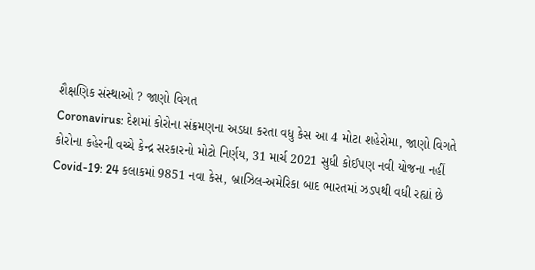શૈક્ષણિક સંસ્થાઓ ? જાણો વિગત
Coronavirus: દેશમાં કોરોના સંક્રમણના અડધા કરતા વધુ કેસ આ 4 મોટા શહેરોમા, જાણો વિગતે
કોરોના કહેરની વચ્ચે કેન્દ્ર સરકારનો મોટો નિર્ણય, 31 માર્ચ 2021 સુધી કોઈપણ નવી યોજના નહીં
Covid-19: 24 કલાકમાં 9851 નવા કેસ, બ્રાઝિલ-અમેરિકા બાદ ભારતમાં ઝડપથી વધી રહ્યાં છે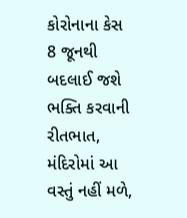કોરોનાના કેસ
8 જૂનથી બદલાઈ જશે ભક્તિ કરવાની રીતભાત, મંદિરોમાં આ વસ્તું નહીં મળે,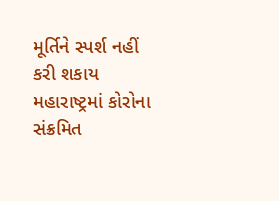મૂર્તિને સ્પર્શ નહીં કરી શકાય
મહારાષ્ટ્રમાં કોરોના સંક્રમિત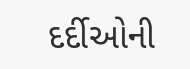દર્દીઓની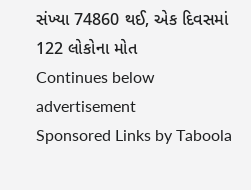સંખ્યા 74860 થઈ, એક દિવસમાં 122 લોકોના મોત
Continues below advertisement
Sponsored Links by Taboola